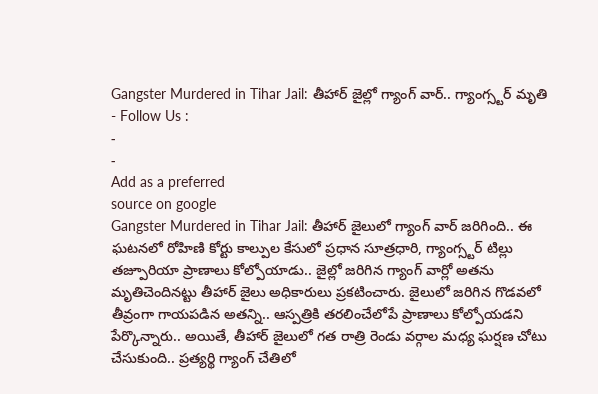Gangster Murdered in Tihar Jail: తీహార్ జైల్లో గ్యాంగ్ వార్.. గ్యాంగ్స్టర్ మృతి
- Follow Us :
-
-
Add as a preferred
source on google
Gangster Murdered in Tihar Jail: తీహార్ జైలులో గ్యాంగ్ వార్ జరిగింది.. ఈ ఘటనలో రోహిణి కోర్టు కాల్పుల కేసులో ప్రధాన సూత్రధారి, గ్యాంగ్స్టర్ టిల్లు తజ్పూరియా ప్రాణాలు కోల్పోయాడు.. జైల్లో జరిగిన గ్యాంగ్ వార్లో అతను మృతిచెందినట్టు తీహార్ జైలు అధికారులు ప్రకటించారు. జైలులో జరిగిన గొడవలో తీవ్రంగా గాయపడిన అతన్ని.. ఆస్పత్రికి తరలించేలోపే ప్రాణాలు కోల్పోయడని పేర్కొన్నారు.. అయితే, తీహార్ జైలులో గత రాత్రి రెండు వర్గాల మధ్య ఘర్షణ చోటు చేసుకుంది.. ప్రత్యర్థి గ్యాంగ్ చేతిలో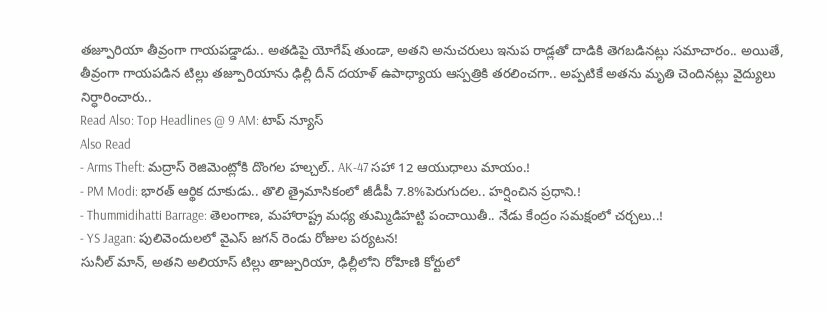తజ్పూరియా తీవ్రంగా గాయపడ్డాడు.. అతడిపై యోగేష్ తుండా, అతని అనుచరులు ఇనుప రాడ్లతో దాడికి తెగబడినట్లు సమాచారం.. అయితే, తీవ్రంగా గాయపడిన టిల్లు తజ్పూరియాను ఢిల్లీ దీన్ దయాళ్ ఉపాధ్యాయ ఆస్పత్రికి తరలించగా.. అప్పటికే అతను మృతి చెందినట్లు వైద్యులు నిర్ధారించారు..
Read Also: Top Headlines @ 9 AM: టాప్ న్యూస్
Also Read
- Arms Theft: మద్రాస్ రెజిమెంట్లోకి దొంగల హల్చల్.. AK-47 సహా 12 ఆయుధాలు మాయం.!
- PM Modi: భారత్ ఆర్థిక దూకుడు.. తొలి త్రైమాసికంలో జీడీపీ 7.8%పెరుగుదల.. హర్షించిన ప్రధాని.!
- Thummidihatti Barrage: తెలంగాణ, మహారాష్ట్ర మధ్య తుమ్మిడిహట్టి పంచాయితీ.. నేడు కేంద్రం సమక్షంలో చర్చలు..!
- YS Jagan: పులివెందులలో వైఎస్ జగన్ రెండు రోజుల పర్యటన!
సునీల్ మాన్, అతని అలియాస్ టిల్లు తాజ్పురియా, ఢిల్లీలోని రోహిణి కోర్టులో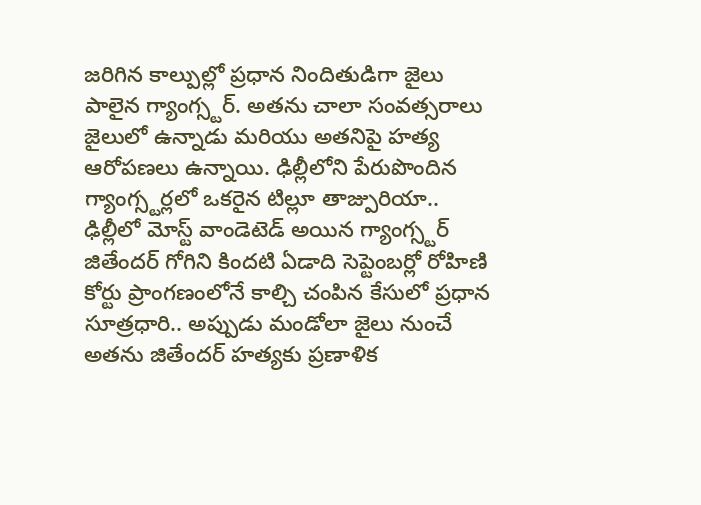జరిగిన కాల్పుల్లో ప్రధాన నిందితుడిగా జైలు పాలైన గ్యాంగ్స్టర్. అతను చాలా సంవత్సరాలు జైలులో ఉన్నాడు మరియు అతనిపై హత్య ఆరోపణలు ఉన్నాయి. ఢిల్లీలోని పేరుపొందిన గ్యాంగ్స్టర్లలో ఒకరైన టిల్లూ తాజ్పురియా.. ఢిల్లీలో మోస్ట్ వాండెటెడ్ అయిన గ్యాంగ్స్టర్ జితేందర్ గోగిని కిందటి ఏడాది సెప్టెంబర్లో రోహిణి కోర్టు ప్రాంగణంలోనే కాల్చి చంపిన కేసులో ప్రధాన సూత్రధారి.. అప్పుడు మండోలా జైలు నుంచే అతను జితేందర్ హత్యకు ప్రణాళిక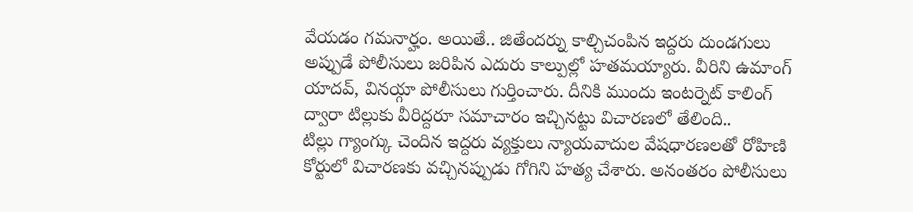వేయడం గమనార్హం. అయితే.. జితేందర్ను కాల్చిచంపిన ఇద్దరు దుండగులు అప్పుడే పోలీసులు జరిపిన ఎదురు కాల్పుల్లో హతమయ్యారు. వీరిని ఉమాంగ్ యాదవ్, వినయ్గా పోలీసులు గుర్తించారు. దీనికి ముందు ఇంటర్నెట్ కాలింగ్ ద్వారా టిల్లుకు వీరిద్దరూ సమాచారం ఇచ్చినట్టు విచారణలో తేలింది..
టిల్లు గ్యాంగ్కు చెందిన ఇద్దరు వ్యక్తులు న్యాయవాదుల వేషధారణలతో రోహిణి కోర్టులో విచారణకు వచ్చినప్పుడు గోగిని హత్య చేశారు. అనంతరం పోలీసులు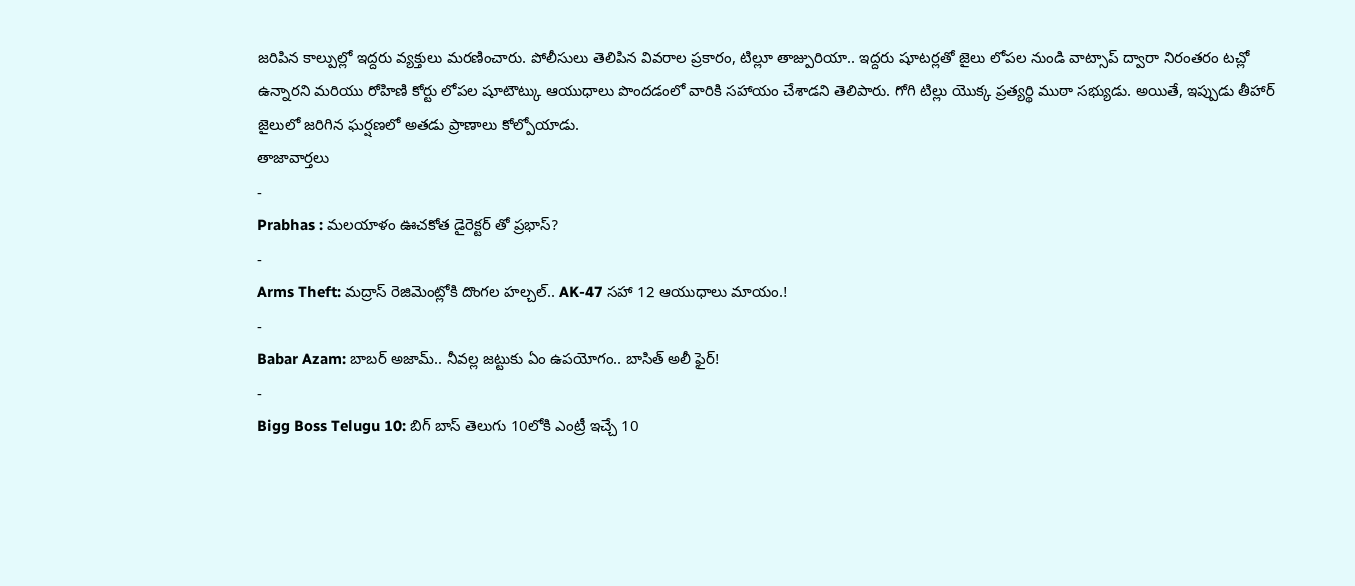జరిపిన కాల్పుల్లో ఇద్దరు వ్యక్తులు మరణించారు. పోలీసులు తెలిపిన వివరాల ప్రకారం, టిల్లూ తాజ్పురియా.. ఇద్దరు షూటర్లతో జైలు లోపల నుండి వాట్సాప్ ద్వారా నిరంతరం టచ్లో ఉన్నారని మరియు రోహిణి కోర్టు లోపల షూటౌట్కు ఆయుధాలు పొందడంలో వారికి సహాయం చేశాడని తెలిపారు. గోగి టిల్లు యొక్క ప్రత్యర్థి ముఠా సభ్యుడు. అయితే, ఇప్పుడు తీహార్ జైలులో జరిగిన ఘర్షణలో అతడు ప్రాణాలు కోల్పోయాడు.
తాజావార్తలు
-
Prabhas : మలయాళం ఊచకోత డైరెక్టర్ తో ప్రభాస్?
-
Arms Theft: మద్రాస్ రెజిమెంట్లోకి దొంగల హల్చల్.. AK-47 సహా 12 ఆయుధాలు మాయం.!
-
Babar Azam: బాబర్ అజామ్.. నీవల్ల జట్టుకు ఏం ఉపయోగం.. బాసిత్ అలీ ఫైర్!
-
Bigg Boss Telugu 10: బిగ్ బాస్ తెలుగు 10లోకి ఎంట్రీ ఇచ్చే 10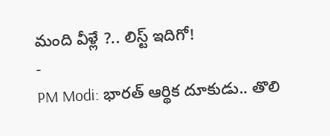మంది వీళ్లే ?.. లిస్ట్ ఇదిగో!
-
PM Modi: భారత్ ఆర్థిక దూకుడు.. తొలి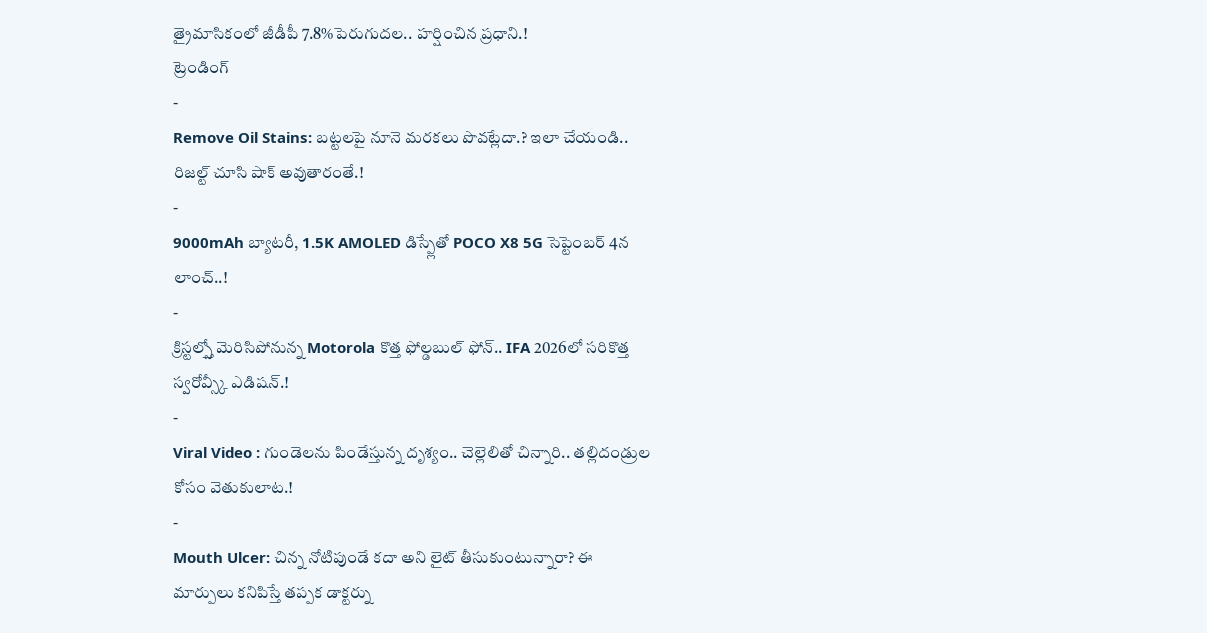త్రైమాసికంలో జీడీపీ 7.8%పెరుగుదల.. హర్షించిన ప్రధాని.!
ట్రెండింగ్
-
Remove Oil Stains: బట్టలపై నూనె మరకలు పొవట్లేదా.? ఇలా చేయండి.. రిజల్ట్ చూసి షాక్ అవుతారంతే.!
-
9000mAh బ్యాటరీ, 1.5K AMOLED డిస్ప్లేతో POCO X8 5G సెప్టెంబర్ 4న లాంచ్..!
-
క్రిస్టల్స్తో మెరిసిపోనున్న Motorola కొత్త ఫోల్డబుల్ ఫోన్.. IFA 2026లో సరికొత్త స్వరోవ్స్కీ ఎడిషన్.!
-
Viral Video : గుండెలను పిండేస్తున్న దృశ్యం.. చెల్లెలితో చిన్నారి.. తల్లిదండ్రుల కోసం వెతుకులాట.!
-
Mouth Ulcer: చిన్న నోటిపుండే కదా అని లైట్ తీసుకుంటున్నారా? ఈ మార్పులు కనిపిస్తే తప్పక డాక్టర్ను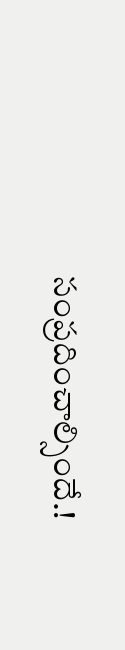సంప్రదించాల్సిందే.!